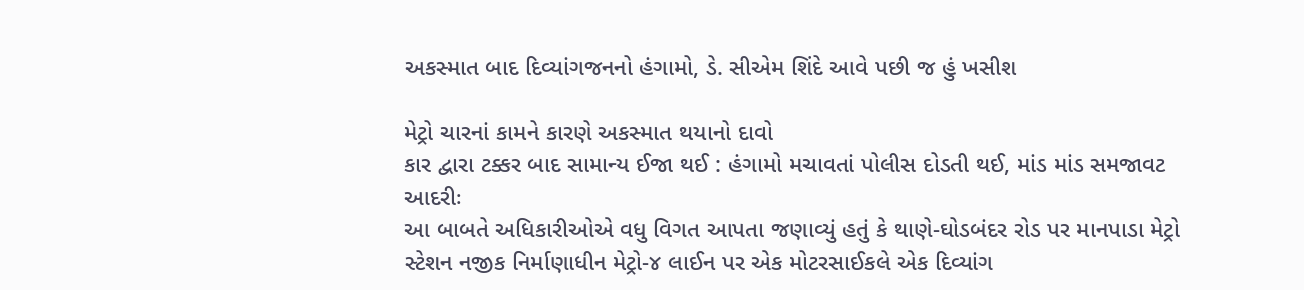અકસ્માત બાદ દિવ્યાંગજનનો હંગામો, ડે. સીએમ શિંદે આવે પછી જ હું ખસીશ

મેટ્રો ચારનાં કામને કારણે અકસ્માત થયાનો દાવો
કાર દ્વારા ટક્કર બાદ સામાન્ય ઈજા થઈ : હંગામો મચાવતાં પોલીસ દોડતી થઈ, માંડ માંડ સમજાવટ આદરીઃ
આ બાબતે અધિકારીઓએ વધુ વિગત આપતા જણાવ્યું હતું કે થાણે-ઘોડબંદર રોડ પર માનપાડા મેટ્રો સ્ટેશન નજીક નિર્માણાધીન મેટ્રો-૪ લાઈન પર એક મોટરસાઈકલે એક દિવ્યાંગ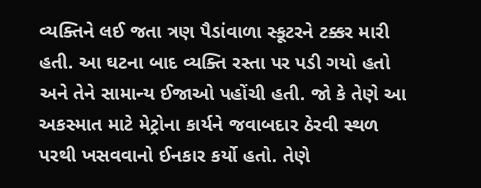વ્યક્તિને લઈ જતા ત્રણ પૈડાંવાળા સ્કૂટરને ટક્કર મારી હતી. આ ઘટના બાદ વ્યક્તિ રસ્તા પર પડી ગયો હતો અને તેને સામાન્ય ઈજાઓ પહોંચી હતી. જો કે તેણે આ અકસ્માત માટે મેટ્રોના કાર્યને જવાબદાર ઠેરવી સ્થળ પરથી ખસવવાનો ઈનકાર કર્યો હતો. તેણે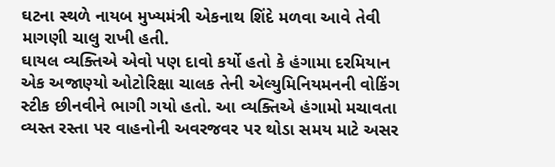ઘટના સ્થળે નાયબ મુખ્યમંત્રી એકનાથ શિંદે મળવા આવે તેવી માગણી ચાલુ રાખી હતી.
ઘાયલ વ્યક્તિએ એવો પણ દાવો કર્યો હતો કે હંગામા દરમિયાન એક અજાણ્યો ઓટોરિક્ષા ચાલક તેની એલ્યુમિનિયમનની વોકિંગ સ્ટીક છીનવીને ભાગી ગયો હતો. આ વ્યક્તિએ હંગામો મચાવતા વ્યસ્ત રસ્તા પર વાહનોની અવરજવર પર થોડા સમય માટે અસર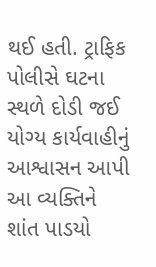થઈ હતી. ટ્રાફિક પોલીસે ઘટના સ્થળે દોડી જઈ યોગ્ય કાર્યવાહીનું આશ્વાસન આપી આ વ્યક્તિને શાંત પાડયો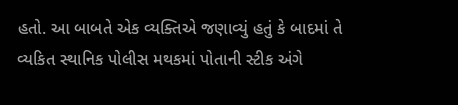હતો. આ બાબતે એક વ્યક્તિએ જણાવ્યું હતું કે બાદમાં તે વ્યકિત સ્થાનિક પોલીસ મથકમાં પોતાની સ્ટીક અંગે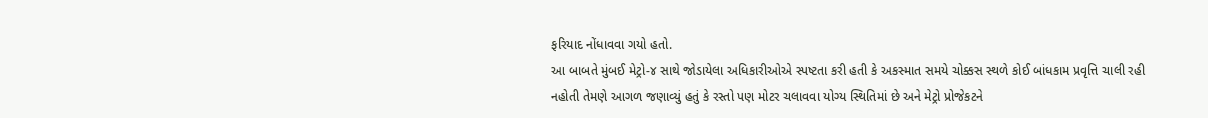ફરિયાદ નોંધાવવા ગયો હતો.
આ બાબતે મુંબઈ મેટ્રો-૪ સાથે જોડાયેલા અધિકારીઓએ સ્પષ્ટતા કરી હતી કે અકસ્માત સમયે ચોક્કસ સ્થળે કોઈ બાંધકામ પ્રવૃત્તિ ચાલી રહી નહોતી તેમણે આગળ જણાવ્યું હતું કે રસ્તો પણ મોટર ચલાવવા યોગ્ય સ્થિતિમાં છે અને મેટ્રો પ્રોજેકટને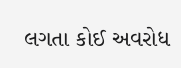લગતા કોઈ અવરોધ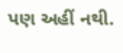પણ અહીં નથી.